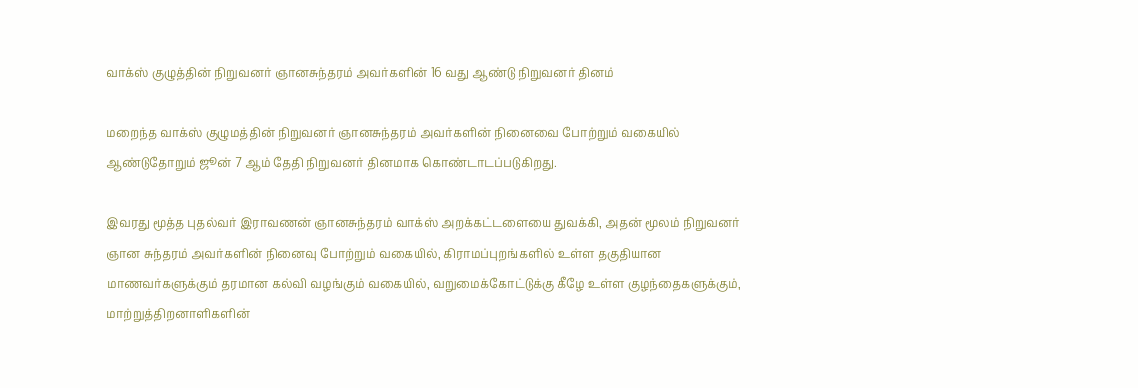வாக்ஸ் குழுத்தின் நிறுவனர் ஞானசுந்தரம் அவர்களின் 16 வது ஆண்டு நிறுவனர் தினம்

மறைந்த வாக்ஸ் குழுமத்தின் நிறுவனர் ஞானசுந்தரம் அவர்களின் நினைவை போற்றும் வகையில் ஆண்டுதோறும் ஜூன் 7 ஆம் தேதி நிறுவனர் தினமாக கொண்டாடப்படுகிறது.

இவரது மூத்த புதல்வர் இராவணன் ஞானசுந்தரம் வாக்ஸ் அறக்கட்டளையை துவக்கி, அதன் மூலம் நிறுவனர் ஞான சுந்தரம் அவர்களின் நினைவு போற்றும் வகையில், கிராமப்புறங்களில் உள்ள தகுதியான மாணவர்களுக்கும் தரமான கல்வி வழங்கும் வகையில், வறுமைக்கோட்டுக்கு கீழே உள்ள குழந்தைகளுக்கும், மாற்றுத்திறனாளிகளின்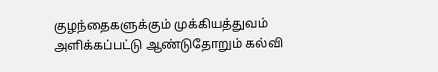குழந்தைகளுக்கும் முக்கியத்துவம் அளிக்கப்பட்டு ஆண்டுதோறும் கல்வி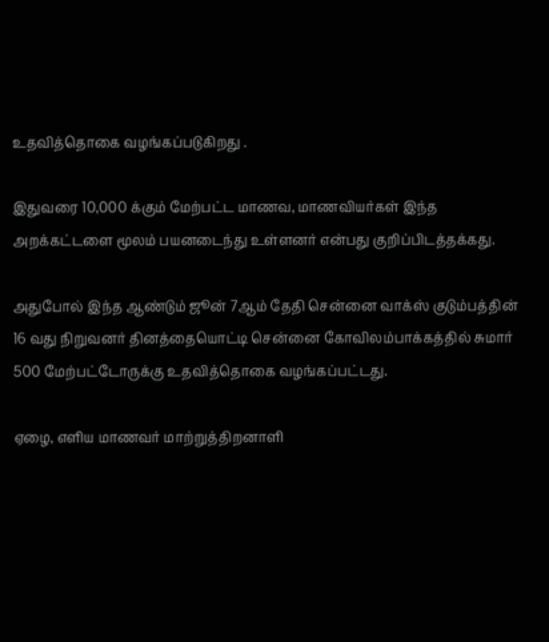உதவித்தொகை வழங்கப்படுகிறது .

இதுவரை 10,000 க்கும் மேற்பட்ட மாணவ, மாணவியர்கள் இந்த அறக்கட்டளை மூலம் பயனடைந்து உள்ளனர் என்பது குறிப்பிடத்தக்கது.

அதுபோல் இந்த ஆண்டும் ஜூன் 7ஆம் தேதி சென்னை வாக்ஸ் குடும்பத்தின் 16 வது நிறுவனர் தினத்தையொட்டி சென்னை கோவிலம்பாக்கத்தில் சுமார் 500 மேற்பட்டோருக்கு உதவித்தொகை வழங்கப்பட்டது.

ஏழை, எளிய மாணவர் மாற்றுத்திறனாளி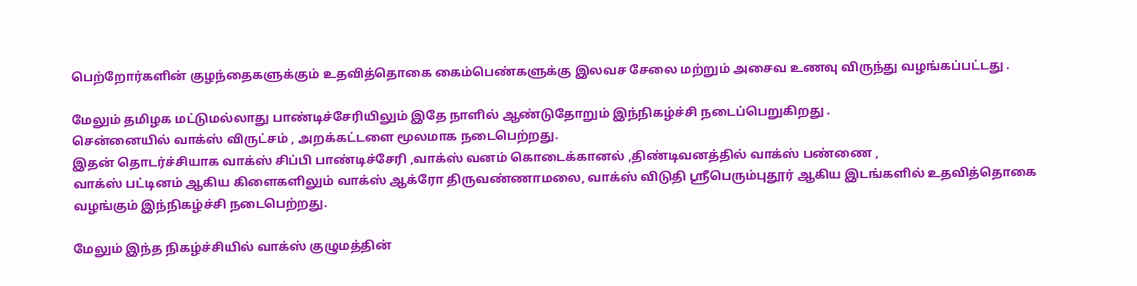பெற்றோர்களின் குழந்தைகளுக்கும் உதவித்தொகை கைம்பெண்களுக்கு இலவச சேலை மற்றும் அசைவ உணவு விருந்து வழங்கப்பட்டது .

மேலும் தமிழக மட்டுமல்லாது பாண்டிச்சேரியிலும் இதே நாளில் ஆண்டுதோறும் இந்நிகழ்ச்சி நடைப்பெறுகிறது .
சென்னையில் வாக்ஸ் விருட்சம் , அறக்கட்டளை மூலமாக நடைபெற்றது.
இதன் தொடர்ச்சியாக வாக்ஸ் சிப்பி பாண்டிச்சேரி ,வாக்ஸ் வனம் கொடைக்கானல் ,திண்டிவனத்தில் வாக்ஸ் பண்ணை ,
வாக்ஸ் பட்டினம் ஆகிய கிளைகளிலும் வாக்ஸ் ஆக்ரோ திருவண்ணாமலை, வாக்ஸ் விடுதி ஸ்ரீபெரும்புதூர் ஆகிய இடங்களில் உதவித்தொகை வழங்கும் இந்நிகழ்ச்சி நடைபெற்றது.

மேலும் இந்த நிகழ்ச்சியில் வாக்ஸ் குழுமத்தின்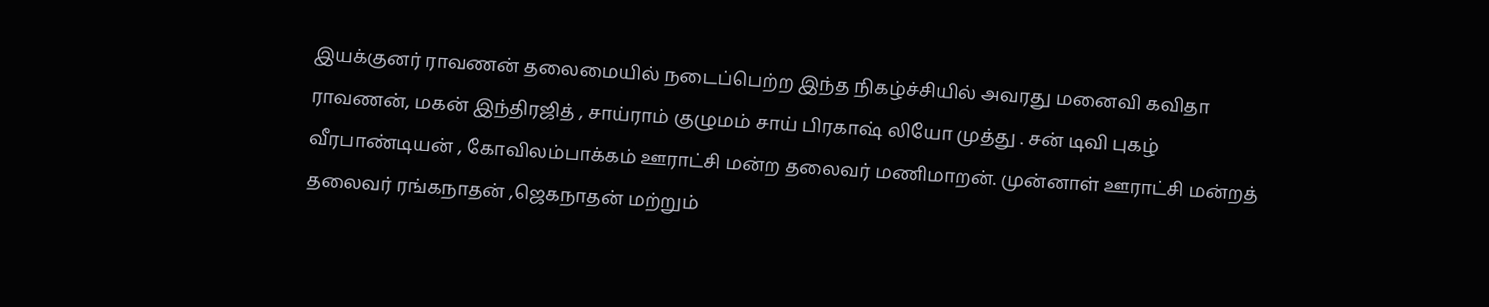இயக்குனர் ராவணன் தலைமையில் நடைப்பெற்ற இந்த நிகழ்ச்சியில் அவரது மனைவி கவிதா ராவணன், மகன் இந்திரஜித் , சாய்ராம் குழுமம் சாய் பிரகாஷ் லியோ முத்து . சன் டிவி புகழ் வீரபாண்டியன் , கோவிலம்பாக்கம் ஊராட்சி மன்ற தலைவர் மணிமாறன். முன்னாள் ஊராட்சி மன்றத் தலைவர் ரங்கநாதன் ,ஜெகநாதன் மற்றும்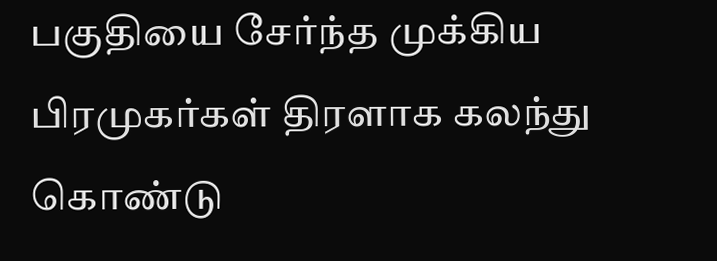பகுதியை சேர்ந்த முக்கிய பிரமுகர்கள் திரளாக கலந்து கொண்டு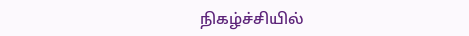நிகழ்ச்சியில்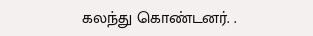கலந்து கொண்டனர். .